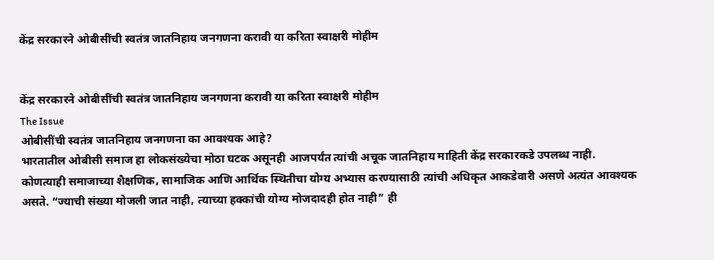केंद्र सरकारने ओबीसींची स्वतंत्र जातनिहाय जनगणना करावी या करिता स्वाक्षरी मोहीम


केंद्र सरकारने ओबीसींची स्वतंत्र जातनिहाय जनगणना करावी या करिता स्वाक्षरी मोहीम
The Issue
ओबीसींची स्वतंत्र जातनिहाय जनगणना का आवश्यक आहे?
भारतातील ओबीसी समाज हा लोकसंख्येचा मोठा घटक असूनही आजपर्यंत त्यांची अचूक जातनिहाय माहिती केंद्र सरकारकडे उपलब्ध नाही. कोणत्याही समाजाच्या शैक्षणिक, सामाजिक आणि आर्थिक स्थितीचा योग्य अभ्यास करण्यासाठी त्यांची अधिकृत आकडेवारी असणे अत्यंत आवश्यक असते. “ज्याची संख्या मोजली जात नाही, त्याच्या हक्कांची योग्य मोजदादही होत नाही” ही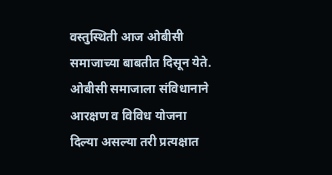वस्तुस्थिती आज ओबीसी समाजाच्या बाबतीत दिसून येते.
ओबीसी समाजाला संविधानाने आरक्षण व विविध योजना दिल्या असल्या तरी प्रत्यक्षात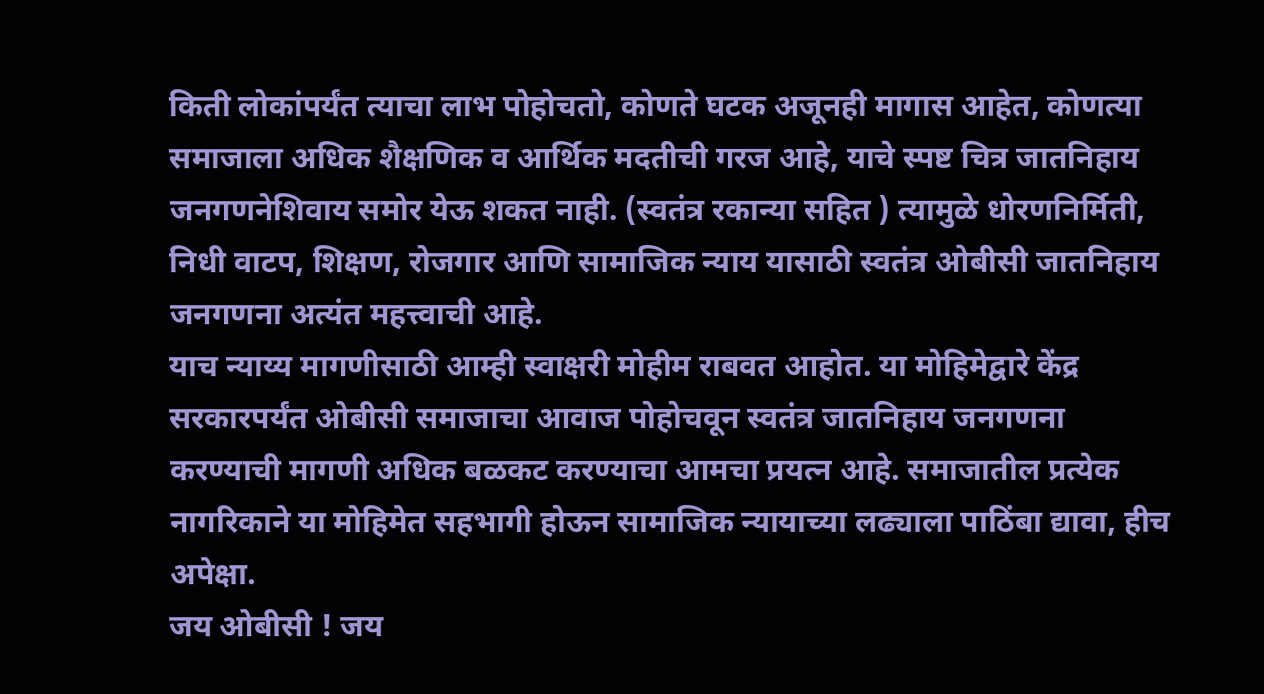किती लोकांपर्यंत त्याचा लाभ पोहोचतो, कोणते घटक अजूनही मागास आहेत, कोणत्या समाजाला अधिक शैक्षणिक व आर्थिक मदतीची गरज आहे, याचे स्पष्ट चित्र जातनिहाय जनगणनेशिवाय समोर येऊ शकत नाही. (स्वतंत्र रकान्या सहित ) त्यामुळे धोरणनिर्मिती, निधी वाटप, शिक्षण, रोजगार आणि सामाजिक न्याय यासाठी स्वतंत्र ओबीसी जातनिहाय जनगणना अत्यंत महत्त्वाची आहे.
याच न्याय्य मागणीसाठी आम्ही स्वाक्षरी मोहीम राबवत आहोत. या मोहिमेद्वारे केंद्र सरकारपर्यंत ओबीसी समाजाचा आवाज पोहोचवून स्वतंत्र जातनिहाय जनगणना करण्याची मागणी अधिक बळकट करण्याचा आमचा प्रयत्न आहे. समाजातील प्रत्येक नागरिकाने या मोहिमेत सहभागी होऊन सामाजिक न्यायाच्या लढ्याला पाठिंबा द्यावा, हीच अपेक्षा.
जय ओबीसी ! जय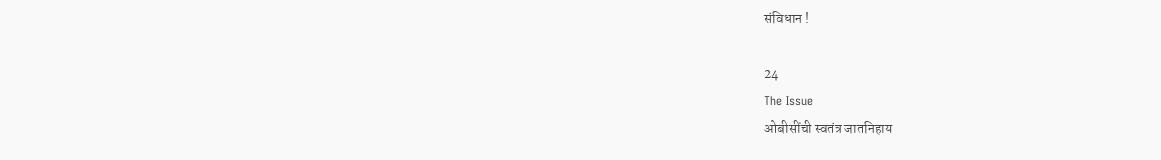संविधान !

24
The Issue
ओबीसींची स्वतंत्र जातनिहाय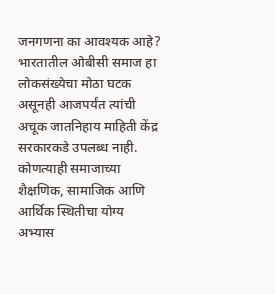जनगणना का आवश्यक आहे?
भारतातील ओबीसी समाज हा लोकसंख्येचा मोठा घटक असूनही आजपर्यंत त्यांची अचूक जातनिहाय माहिती केंद्र सरकारकडे उपलब्ध नाही. कोणत्याही समाजाच्या शैक्षणिक, सामाजिक आणि आर्थिक स्थितीचा योग्य अभ्यास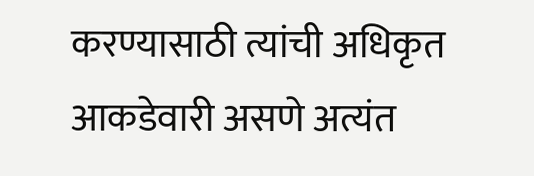करण्यासाठी त्यांची अधिकृत आकडेवारी असणे अत्यंत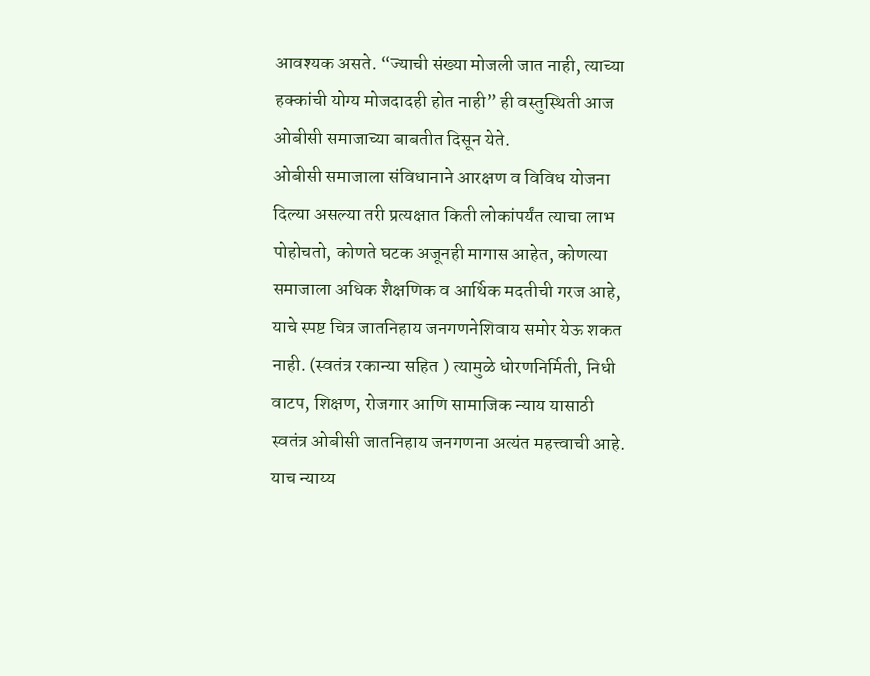आवश्यक असते. “ज्याची संख्या मोजली जात नाही, त्याच्या हक्कांची योग्य मोजदादही होत नाही” ही वस्तुस्थिती आज ओबीसी समाजाच्या बाबतीत दिसून येते.
ओबीसी समाजाला संविधानाने आरक्षण व विविध योजना दिल्या असल्या तरी प्रत्यक्षात किती लोकांपर्यंत त्याचा लाभ पोहोचतो, कोणते घटक अजूनही मागास आहेत, कोणत्या समाजाला अधिक शैक्षणिक व आर्थिक मदतीची गरज आहे, याचे स्पष्ट चित्र जातनिहाय जनगणनेशिवाय समोर येऊ शकत नाही. (स्वतंत्र रकान्या सहित ) त्यामुळे धोरणनिर्मिती, निधी वाटप, शिक्षण, रोजगार आणि सामाजिक न्याय यासाठी स्वतंत्र ओबीसी जातनिहाय जनगणना अत्यंत महत्त्वाची आहे.
याच न्याय्य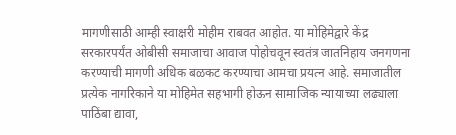मागणीसाठी आम्ही स्वाक्षरी मोहीम राबवत आहोत. या मोहिमेद्वारे केंद्र सरकारपर्यंत ओबीसी समाजाचा आवाज पोहोचवून स्वतंत्र जातनिहाय जनगणना करण्याची मागणी अधिक बळकट करण्याचा आमचा प्रयत्न आहे. समाजातील प्रत्येक नागरिकाने या मोहिमेत सहभागी होऊन सामाजिक न्यायाच्या लढ्याला पाठिंबा द्यावा,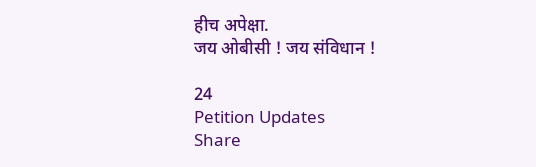हीच अपेक्षा.
जय ओबीसी ! जय संविधान !

24
Petition Updates
Share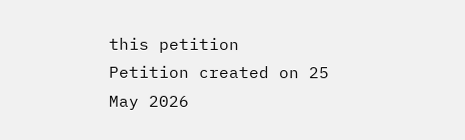this petition
Petition created on 25 May 2026